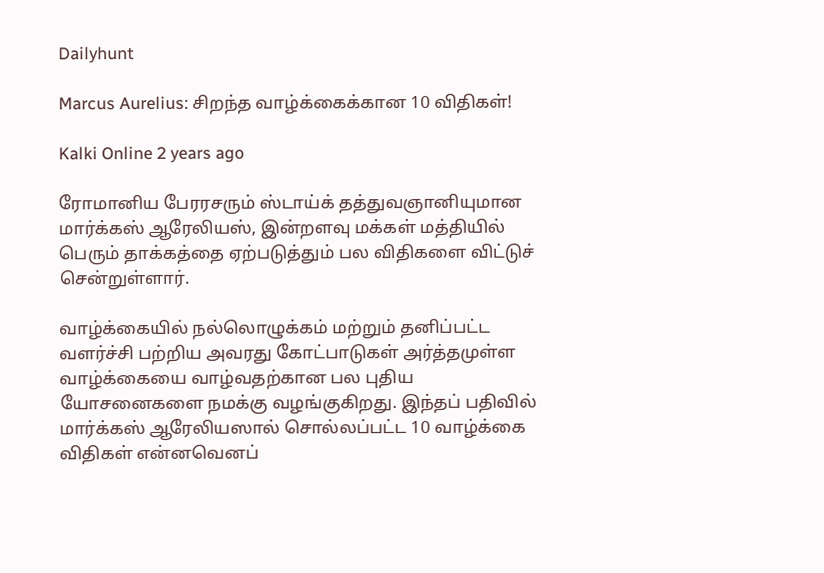Dailyhunt

Marcus Aurelius: சிறந்த வாழ்க்கைக்கான 10 விதிகள்!

Kalki Online 2 years ago

ரோமானிய பேரரசரும் ஸ்டாய்க் தத்துவஞானியுமான மார்க்கஸ் ஆரேலியஸ், இன்றளவு மக்கள் மத்தியில் பெரும் தாக்கத்தை ஏற்படுத்தும் பல விதிகளை விட்டுச் சென்றுள்ளார்.

வாழ்க்கையில் நல்லொழுக்கம் மற்றும் தனிப்பட்ட வளர்ச்சி பற்றிய அவரது கோட்பாடுகள் அர்த்தமுள்ள வாழ்க்கையை வாழ்வதற்கான பல புதிய யோசனைகளை நமக்கு வழங்குகிறது. இந்தப் பதிவில் மார்க்கஸ் ஆரேலியஸால் சொல்லப்பட்ட 10 வாழ்க்கை விதிகள் என்னவெனப்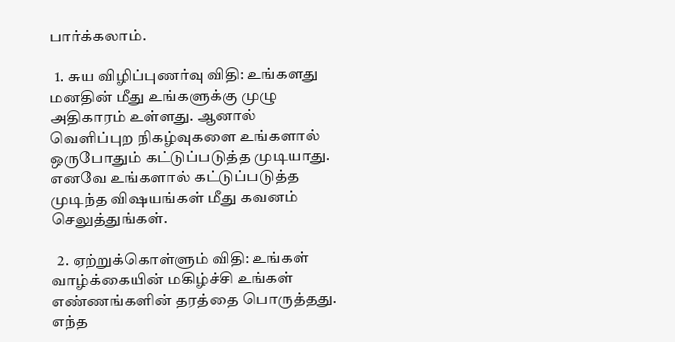பார்க்கலாம்.

  1. சுய விழிப்புணர்வு விதி: உங்களது மனதின் மீது உங்களுக்கு முழு அதிகாரம் உள்ளது. ஆனால் வெளிப்புற நிகழ்வுகளை உங்களால் ஒருபோதும் கட்டுப்படுத்த முடியாது. எனவே உங்களால் கட்டுப்படுத்த முடிந்த விஷயங்கள் மீது கவனம் செலுத்துங்கள்.

  2. ஏற்றுக்கொள்ளும் விதி: உங்கள் வாழ்க்கையின் மகிழ்ச்சி உங்கள் எண்ணங்களின் தரத்தை பொருத்தது. எந்த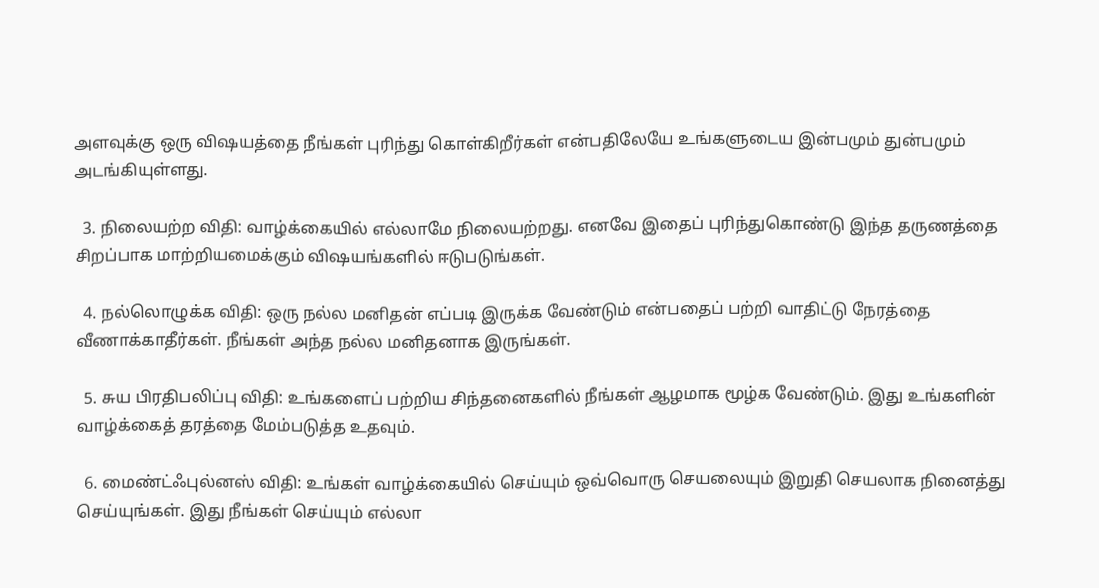அளவுக்கு ஒரு விஷயத்தை நீங்கள் புரிந்து கொள்கிறீர்கள் என்பதிலேயே உங்களுடைய இன்பமும் துன்பமும் அடங்கியுள்ளது.

  3. நிலையற்ற விதி: வாழ்க்கையில் எல்லாமே நிலையற்றது. எனவே இதைப் புரிந்துகொண்டு இந்த தருணத்தை சிறப்பாக மாற்றியமைக்கும் விஷயங்களில் ஈடுபடுங்கள்.

  4. நல்லொழுக்க விதி: ஒரு நல்ல மனிதன் எப்படி இருக்க வேண்டும் என்பதைப் பற்றி வாதிட்டு நேரத்தை வீணாக்காதீர்கள். நீங்கள் அந்த நல்ல மனிதனாக இருங்கள்.

  5. சுய பிரதிபலிப்பு விதி: உங்களைப் பற்றிய சிந்தனைகளில் நீங்கள் ஆழமாக மூழ்க வேண்டும். இது உங்களின் வாழ்க்கைத் தரத்தை மேம்படுத்த உதவும்.

  6. மைண்ட்ஃபுல்னஸ் விதி: உங்கள் வாழ்க்கையில் செய்யும் ஒவ்வொரு செயலையும் இறுதி செயலாக நினைத்து செய்யுங்கள். இது நீங்கள் செய்யும் எல்லா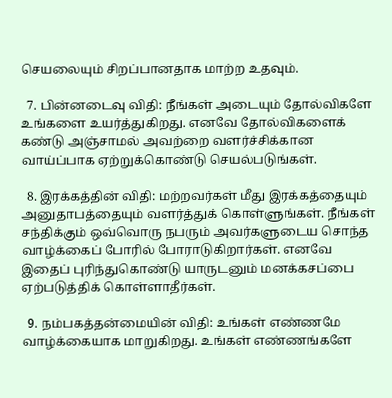செயலையும் சிறப்பானதாக மாற்ற உதவும்.

  7. பின்னடைவு விதி: நீங்கள் அடையும் தோல்விகளே உங்களை உயர்த்துகிறது. எனவே தோல்விகளைக் கண்டு அஞ்சாமல் அவற்றை வளர்ச்சிக்கான வாய்ப்பாக ஏற்றுக்கொண்டு செயல்படுங்கள்.

  8. இரக்கத்தின் விதி: மற்றவர்கள் மீது இரக்கத்தையும் அனுதாபத்தையும் வளர்த்துக் கொள்ளுங்கள். நீங்கள் சந்திக்கும் ஒவ்வொரு நபரும் அவர்களுடைய சொந்த வாழ்க்கைப் போரில் போராடுகிறார்கள். எனவே இதைப் புரிந்துகொண்டு யாருடனும் மனக்கசப்பை ஏற்படுத்திக் கொள்ளாதீர்கள்.

  9. நம்பகத்தன்மையின் விதி: உங்கள் எண்ணமே வாழ்க்கையாக மாறுகிறது. உங்கள் எண்ணங்களே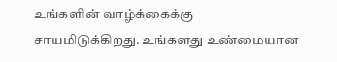உங்களின் வாழ்க்கைக்கு சாயமிடுக்கிறது. உங்களது உண்மையான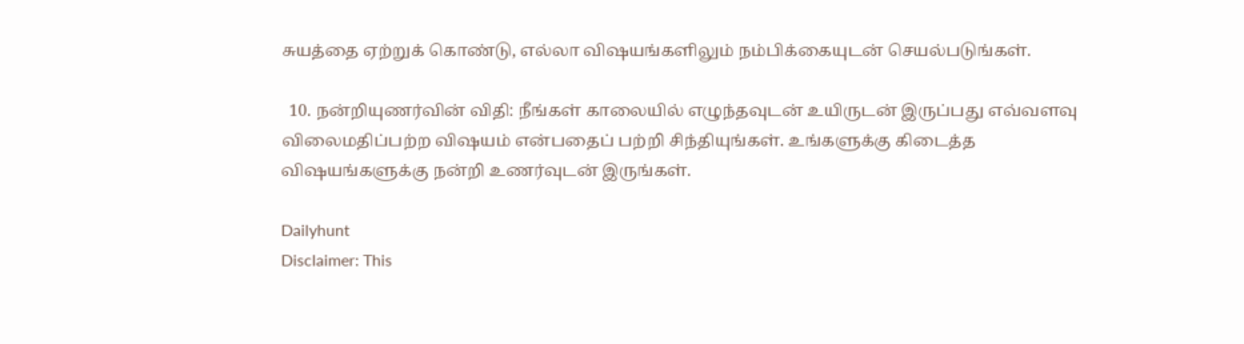சுயத்தை ஏற்றுக் கொண்டு, எல்லா விஷயங்களிலும் நம்பிக்கையுடன் செயல்படுங்கள்.

  10. நன்றியுணர்வின் விதி: நீங்கள் காலையில் எழுந்தவுடன் உயிருடன் இருப்பது எவ்வளவு விலைமதிப்பற்ற விஷயம் என்பதைப் பற்றி சிந்தியுங்கள். உங்களுக்கு கிடைத்த விஷயங்களுக்கு நன்றி உணர்வுடன் இருங்கள்.

Dailyhunt
Disclaimer: This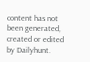content has not been generated, created or edited by Dailyhunt.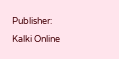Publisher: Kalki Online